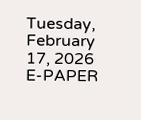Tuesday, February 17, 2026
E-PAPER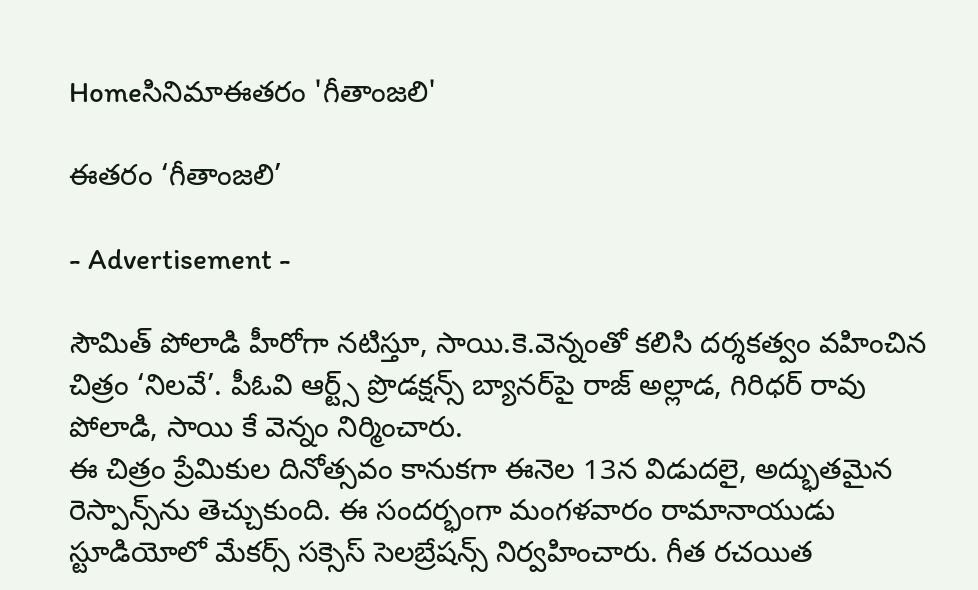Homeసినిమాఈతరం 'గీతాంజలి'

ఈతరం ‘గీతాంజలి’

- Advertisement -

సౌమిత్‌ పోలాడి హీరోగా నటిస్తూ, సాయి.కె.వెన్నంతో కలిసి దర్శకత్వం వహించిన చిత్రం ‘నిలవే’. పీఓవి ఆర్ట్స్‌ ప్రొడక్షన్స్‌ బ్యానర్‌పై రాజ్‌ అల్లాడ, గిరిధర్‌ రావు పోలాడి, సాయి కే వెన్నం నిర్మించారు.
ఈ చిత్రం ప్రేమికుల దినోత్సవం కానుకగా ఈనెల 13న విడుదలై, అద్భుతమైన రెస్పాన్స్‌ను తెచ్చుకుంది. ఈ సందర్భంగా మంగళవారం రామానాయుడు స్టూడియోలో మేకర్స్‌ సక్సెస్‌ సెలబ్రేషన్స్‌ నిర్వహించారు. గీత రచయిత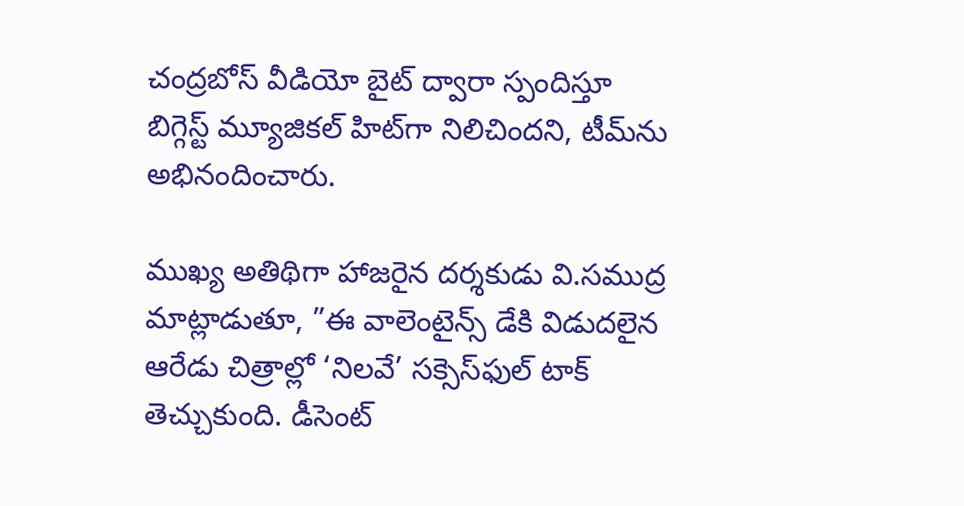చంద్రబోస్‌ వీడియో బైట్‌ ద్వారా స్పందిస్తూ బిగ్గెస్ట్‌ మ్యూజికల్‌ హిట్‌గా నిలిచిందని, టీమ్‌ను అభినందించారు.

ముఖ్య అతిథిగా హాజరైన దర్శకుడు వి.సముద్ర మాట్లాడుతూ, ”ఈ వాలెంటైన్స్‌ డేకి విడుదలైన ఆరేడు చిత్రాల్లో ‘నిలవే’ సక్సెస్‌ఫుల్‌ టాక్‌ తెచ్చుకుంది. డీసెంట్‌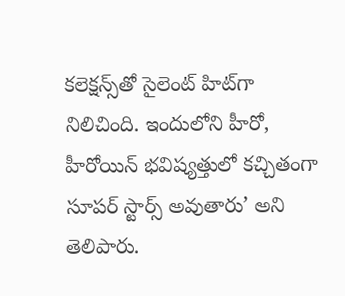కలెక్షన్స్‌తో సైలెంట్‌ హిట్‌గా నిలిచింది. ఇందులోని హీరో, హీరోయిన్‌ భవిష్యత్తులో కచ్చితంగా సూపర్‌ స్టార్స్‌ అవుతారు’ అని తెలిపారు.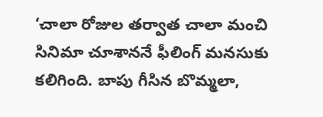‘చాలా రోజుల తర్వాత చాలా మంచి సినిమా చూశాననే ఫీలింగ్‌ మనసుకు కలిగింది. బాపు గీసిన బొమ్మలా,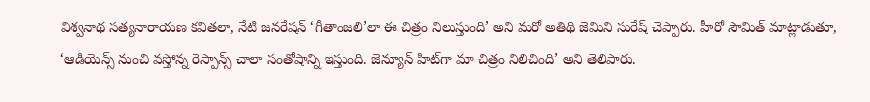విశ్వనాథ సత్యనారాయణ కవితలా, నేటి జనరేషన్‌ ‘గీతాంజలి’లా ఈ చిత్రం నిలుస్తుంది’ అని మరో అతిథి జెమిని సురేష్‌ చెప్పారు. హీరో సౌమిత్‌ మాట్లాడుతూ, ‘ఆడియెన్స్‌ నుంచి వస్తోన్న రెస్పాన్స్‌ చాలా సంతోషాన్ని ఇస్తుంది. జెన్యూన్‌ హిట్‌గా మా చిత్రం నిలిచింది’ అని తెలిపారు.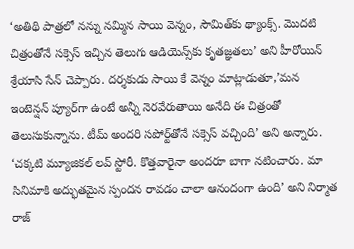‘అతిథి పాత్రలో నన్ను నమ్మిన సాయి వెన్నం, సౌమిత్‌కు థ్యాంక్స్‌. మొదటి చిత్రంతోనే సక్సెస్‌ ఇచ్చిన తెలుగు ఆడియెన్స్‌కు కృతజ్ఞతలు’ అని హీరోయిన్‌ శ్రేయాసి సేన్‌ చెప్పారు. దర్శకుడు సాయి కే వెన్నం మాట్లాడుతూ,’మన ఇంటెన్షన్‌ ప్యూర్‌గా ఉంటే అన్నీ నెరవేరుతాయి అనేది ఈ చిత్రంతో తెలుసుకున్నాను. టీమ్‌ అందరి సపోర్ట్‌తోనే సక్సెస్‌ వచ్చింది’ అని అన్నారు. ‘చక్కటి మ్యూజికల్‌ లవ్‌ స్టోరీ. కొత్తవారైనా అందరూ బాగా నటించారు. మా సినిమాకి అద్భుతమైన స్పందన రావడం చాలా ఆనందంగా ఉంది’ అని నిర్మాత రాజ్‌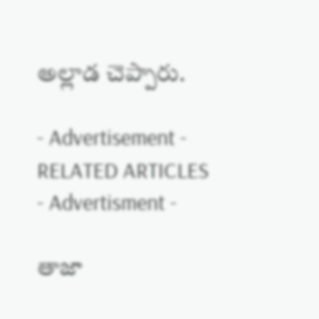అల్లాడ చెప్పారు.

- Advertisement -
RELATED ARTICLES
- Advertisment -

తాజా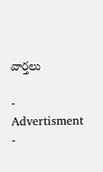వార్తలు

- Advertisment -